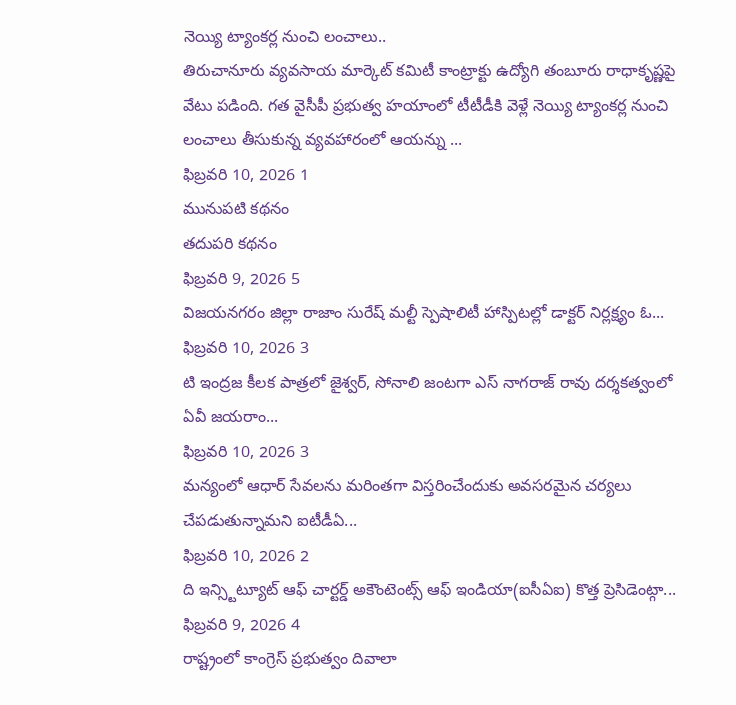నెయ్యి ట్యాంకర్ల నుంచి లంచాలు..
తిరుచానూరు వ్యవసాయ మార్కెట్ కమిటీ కాంట్రాక్టు ఉద్యోగి తంబూరు రాధాకృష్ణపై వేటు పడింది. గత వైసీపీ ప్రభుత్వ హయాంలో టీటీడీకి వెళ్లే నెయ్యి ట్యాంకర్ల నుంచి లంచాలు తీసుకున్న వ్యవహారంలో ఆయన్ను ...
ఫిబ్రవరి 10, 2026 1
మునుపటి కథనం
తదుపరి కథనం
ఫిబ్రవరి 9, 2026 5
విజయనగరం జిల్లా రాజాం సురేష్ మల్టీ స్పెషాలిటీ హాస్పిటల్లో డాక్టర్ నిర్లక్ష్యం ఓ...
ఫిబ్రవరి 10, 2026 3
టి ఇంద్రజ కీలక పాత్రలో జైశ్వర్, సోనాలి జంటగా ఎస్ నాగరాజ్ రావు దర్శకత్వంలో ఏవీ జయరాం...
ఫిబ్రవరి 10, 2026 3
మన్యంలో ఆధార్ సేవలను మరింతగా విస్తరించేందుకు అవసరమైన చర్యలు చేపడుతున్నామని ఐటీడీఏ...
ఫిబ్రవరి 10, 2026 2
ది ఇన్స్టిట్యూట్ ఆఫ్ చార్టర్డ్ అకౌంటెంట్స్ ఆఫ్ ఇండియా(ఐసీఏఐ) కొత్త ప్రెసిడెంట్గా...
ఫిబ్రవరి 9, 2026 4
రాష్ట్రంలో కాంగ్రెస్ ప్రభుత్వం దివాలా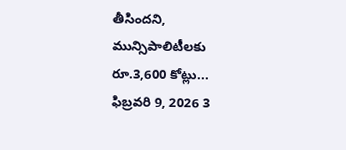తీసిందని, మున్సిపాలిటీలకు రూ.3,600 కోట్లు...
ఫిబ్రవరి 9, 2026 3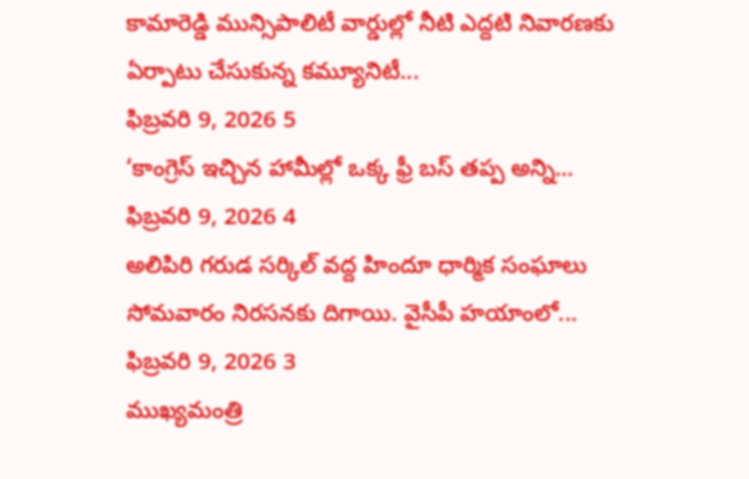కామారెడ్డి మున్సిపాలిటీ వార్డుల్లో నీటి ఎద్దటి నివారణకు ఏర్పాటు చేసుకున్న కమ్యూనిటీ...
ఫిబ్రవరి 9, 2026 5
‘కాంగ్రెస్ ఇచ్చిన హామీల్లో ఒక్క ఫ్రీ బస్ తప్ప అన్ని...
ఫిబ్రవరి 9, 2026 4
అలిపిరి గరుడ సర్కిల్ వద్ద హిందూ ధార్మిక సంఘాలు సోమవారం నిరసనకు దిగాయి. వైసీపీ హయాంలో...
ఫిబ్రవరి 9, 2026 3
ముఖ్యమంత్రి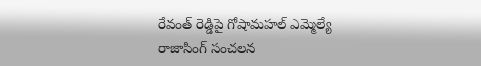రేవంత్ రెడ్డిపై గోషామహల్ ఎమ్మెల్యే రాజాసింగ్ సంచలన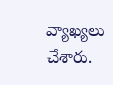వ్యాఖ్యలు చేశారు.